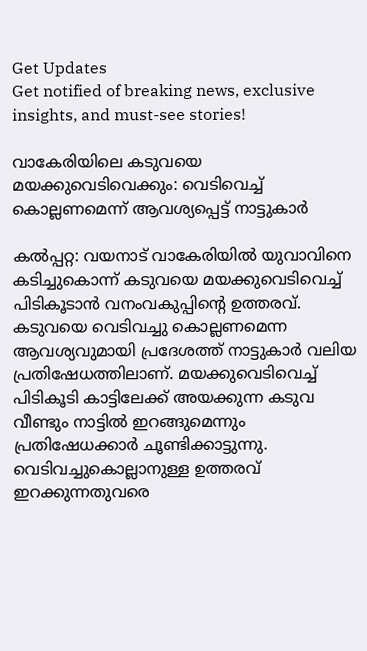Get Updates
Get notified of breaking news, exclusive insights, and must-see stories!

വാകേരിയിലെ കടുവയെ മയക്കുവെടിവെക്കും: വെടിവെച്ച് കൊല്ലണമെന്ന് ആവശ്യപ്പെട്ട് നാട്ടുകാർ

കല്‍പ്പറ്റ: വയനാട് വാകേരിയില്‍ യുവാവിനെ കടിച്ചുകൊന്ന് കടുവയെ മയക്കുവെടിവെച്ച് പിടികൂടാന്‍ വനംവകുപ്പിന്റെ ഉത്തരവ്. കടുവയെ വെടിവച്ചു കൊല്ലണമെന്ന ആവശ്യവുമായി പ്രദേശത്ത് നാട്ടുകാർ വലിയ പ്രതിഷേധത്തിലാണ്. മയക്കുവെടിവെച്ച് പിടികൂടി കാട്ടിലേക്ക് അയക്കുന്ന കടുവ വീണ്ടും നാട്ടില്‍ ഇറങ്ങുമെന്നും പ്രതിഷേധക്കാർ ചൂണ്ടിക്കാട്ടുന്നു. വെടിവച്ചുകൊല്ലാനുള്ള ഉത്തരവ് ഇറക്കുന്നതുവരെ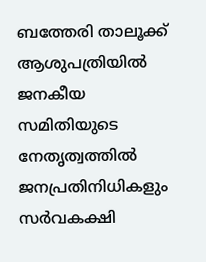ബത്തേരി താലൂക്ക് ആശുപത്രിയില്‍ ജനകീയ സമിതിയുടെ നേതൃത്വത്തില്‍ ജനപ്രതിനിധികളും സര്‍വകക്ഷി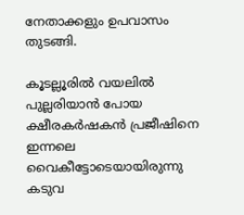നേതാക്കളും ഉപവാസം തുടങ്ങി.

കൂടല്ലൂരില്‍ വയലില്‍ പുല്ലരിയാന്‍ പോയ ക്ഷീരകര്‍ഷകന്‍ പ്രജീഷിനെ ഇന്നലെ വൈകീട്ടോടെയായിരുന്നു കടുവ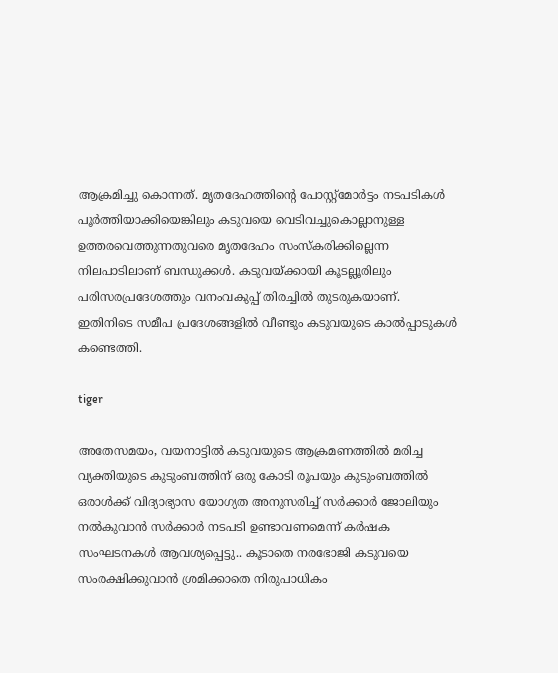ആക്രമിച്ചു കൊന്നത്. മൃതദേഹത്തിന്റെ പോസ്റ്റ്മോര്‍ട്ടം നടപടികള്‍ പൂര്‍ത്തിയാക്കിയെങ്കിലും കടുവയെ വെടിവച്ചുകൊല്ലാനുള്ള ഉത്തരവെത്തുന്നതുവരെ മൃതദേഹം സംസ്കരിക്കില്ലെന്ന നിലപാടിലാണ് ബന്ധുക്കള്‍. കടുവയ്ക്കായി കൂടല്ലൂരിലും പരിസരപ്രദേശത്തും വനംവകുപ്പ് തിരച്ചില്‍ തുടരുകയാണ്. ഇതിനിടെ സമീപ പ്രദേശങ്ങളില്‍ വീണ്ടും കടുവയുടെ കാല്‍പ്പാടുകള്‍ കണ്ടെത്തി.

tiger

അതേസമയം, വയനാട്ടിൽ കടുവയുടെ ആക്രമണത്തിൽ മരിച്ച വ്യക്തിയുടെ കുടുംബത്തിന് ഒരു കോടി രൂപയും കുടുംബത്തിൽ ഒരാൾക്ക് വിദ്യാഭ്യാസ യോഗ്യത അനുസരിച്ച് സർക്കാർ ജോലിയും നൽകുവാൻ സർക്കാർ നടപടി ഉണ്ടാവണമെന്ന് കർഷക സംഘടനകള്‍ ആവശ്യപ്പെട്ടു.. കൂടാതെ നരഭോജി കടുവയെ സംരക്ഷിക്കുവാൻ ശ്രമിക്കാതെ നിരുപാധികം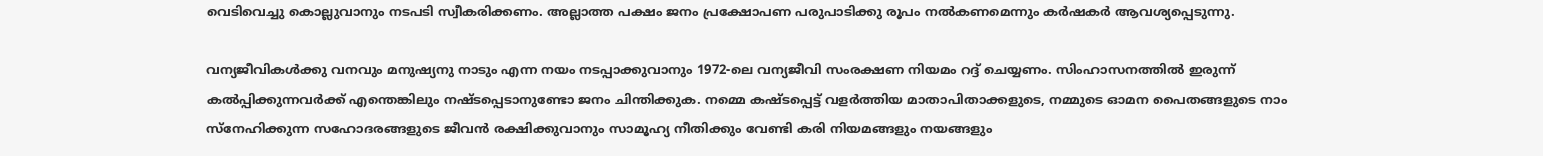വെടിവെച്ചു കൊല്ലുവാനും നടപടി സ്വീകരിക്കണം. അല്ലാത്ത പക്ഷം ജനം പ്രക്ഷോപണ പരുപാടിക്കു രൂപം നൽകണമെന്നും കർഷകർ ആവശ്യപ്പെടുന്നു.

വന്യജീവികൾക്കു വനവും മനുഷ്യനു നാടും എന്ന നയം നടപ്പാക്കുവാനും 1972-ലെ വന്യജീവി സംരക്ഷണ നിയമം റദ്ദ് ചെയ്യണം. സിംഹാസനത്തിൽ ഇരുന്ന് കൽപ്പിക്കുന്നവർക്ക് എന്തെങ്കിലും നഷ്ടപ്പെടാനുണ്ടോ ജനം ചിന്തിക്കുക. നമ്മെ കഷ്ടപ്പെട്ട് വളർത്തിയ മാതാപിതാക്കളുടെ, നമ്മുടെ ഓമന പൈതങ്ങളുടെ നാം സ്നേഹിക്കുന്ന സഹോദരങ്ങളുടെ ജീവൻ രക്ഷിക്കുവാനും സാമൂഹ്യ നീതിക്കും വേണ്ടി കരി നിയമങ്ങളും നയങ്ങളും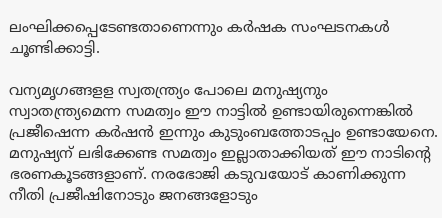ലംഘിക്കപ്പെടേണ്ടതാണെന്നും കർഷക സംഘടനകള്‍ ചൂണ്ടിക്കാട്ടി.

വന്യമൃഗങ്ങളള സ്വതന്ത്ര്യം പോലെ മനുഷ്യനും സ്വാതന്ത്ര്യമെന്ന സമത്വം ഈ നാട്ടിൽ ഉണ്ടായിരുന്നെങ്കിൽ പ്രജീഷെന്ന കർഷൻ ഇന്നും കുടുംബത്തോടപ്പം ഉണ്ടായേനെ. മനുഷ്യന് ലഭിക്കേണ്ട സമത്വം ഇല്ലാതാക്കിയത് ഈ നാടിൻ്റെ ഭരണകൂടങ്ങളാണ്. നരഭോജി കടുവയോട് കാണിക്കുന്ന നീതി പ്രജീഷിനോടും ജനങ്ങളോടും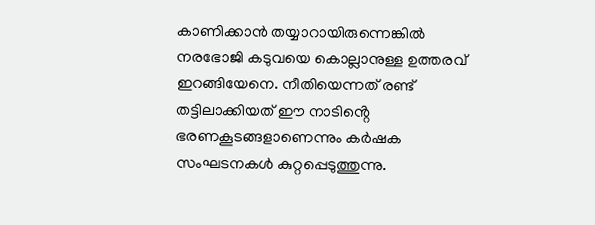കാണിക്കാൻ തയ്യാറായിരുന്നെങ്കിൽ നരഭോജി കടുവയെ കൊല്ലാനുള്ള ഉത്തരവ് ഇറങ്ങിയേനെ. നീതിയെന്നത് രണ്ട് തട്ടിലാക്കിയത് ഈ നാടിൻ്റെ ഭരണകൂടങ്ങളാണെന്നും കർഷക സംഘടനകള്‍ കുറ്റപ്പെടുത്തുന്നു.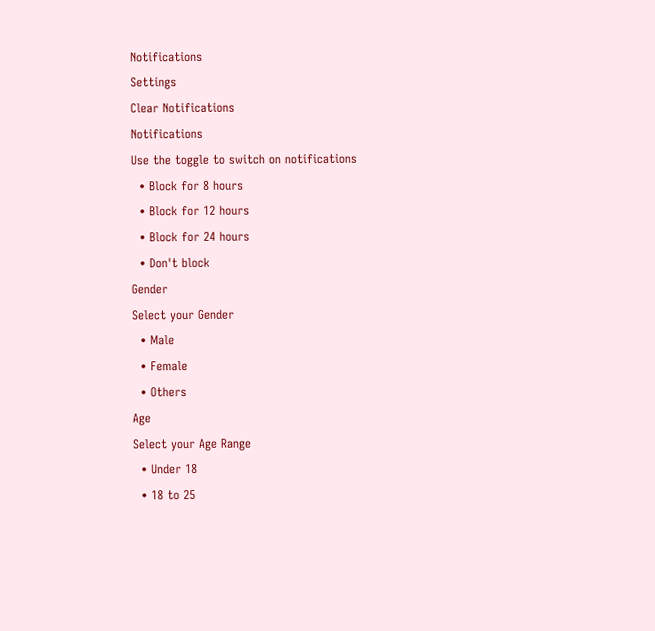Notifications
Settings
Clear Notifications
Notifications
Use the toggle to switch on notifications
  • Block for 8 hours
  • Block for 12 hours
  • Block for 24 hours
  • Don't block
Gender
Select your Gender
  • Male
  • Female
  • Others
Age
Select your Age Range
  • Under 18
  • 18 to 25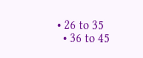• 26 to 35
  • 36 to 45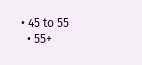• 45 to 55
  • 55+